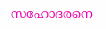സഹോദരനെ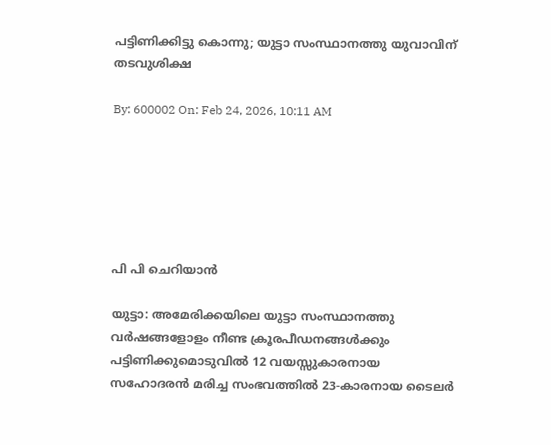പട്ടിണിക്കിട്ടു കൊന്നു; യുട്ടാ സംസ്ഥാനത്തു യുവാവിന്  തടവുശിക്ഷ

By: 600002 On: Feb 24, 2026, 10:11 AM






പി പി ചെറിയാന്‍

യുട്ടാ: അമേരിക്കയിലെ യുട്ടാ സംസ്ഥാനത്തു വര്‍ഷങ്ങളോളം നീണ്ട ക്രൂരപീഡനങ്ങള്‍ക്കും പട്ടിണിക്കുമൊടുവില്‍ 12 വയസ്സുകാരനായ സഹോദരന്‍ മരിച്ച സംഭവത്തില്‍ 23-കാരനായ ടൈലര്‍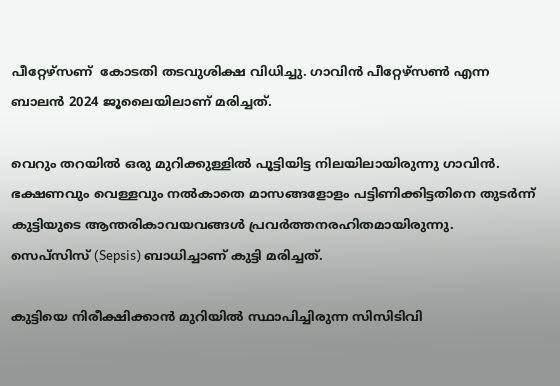പീറ്റേഴ്‌സണ്  കോടതി തടവുശിക്ഷ വിധിച്ചു. ഗാവിന്‍ പീറ്റേഴ്‌സണ്‍ എന്ന ബാലന്‍ 2024 ജൂലൈയിലാണ് മരിച്ചത്.

വെറും തറയില്‍ ഒരു മുറിക്കുള്ളില്‍ പൂട്ടിയിട്ട നിലയിലായിരുന്നു ഗാവിന്‍. ഭക്ഷണവും വെള്ളവും നല്‍കാതെ മാസങ്ങളോളം പട്ടിണിക്കിട്ടതിനെ തുടര്‍ന്ന് കുട്ടിയുടെ ആന്തരികാവയവങ്ങള്‍ പ്രവര്‍ത്തനരഹിതമായിരുന്നു. സെപ്‌സിസ് (Sepsis) ബാധിച്ചാണ് കുട്ടി മരിച്ചത്.

കുട്ടിയെ നിരീക്ഷിക്കാന്‍ മുറിയില്‍ സ്ഥാപിച്ചിരുന്ന സിസിടിവി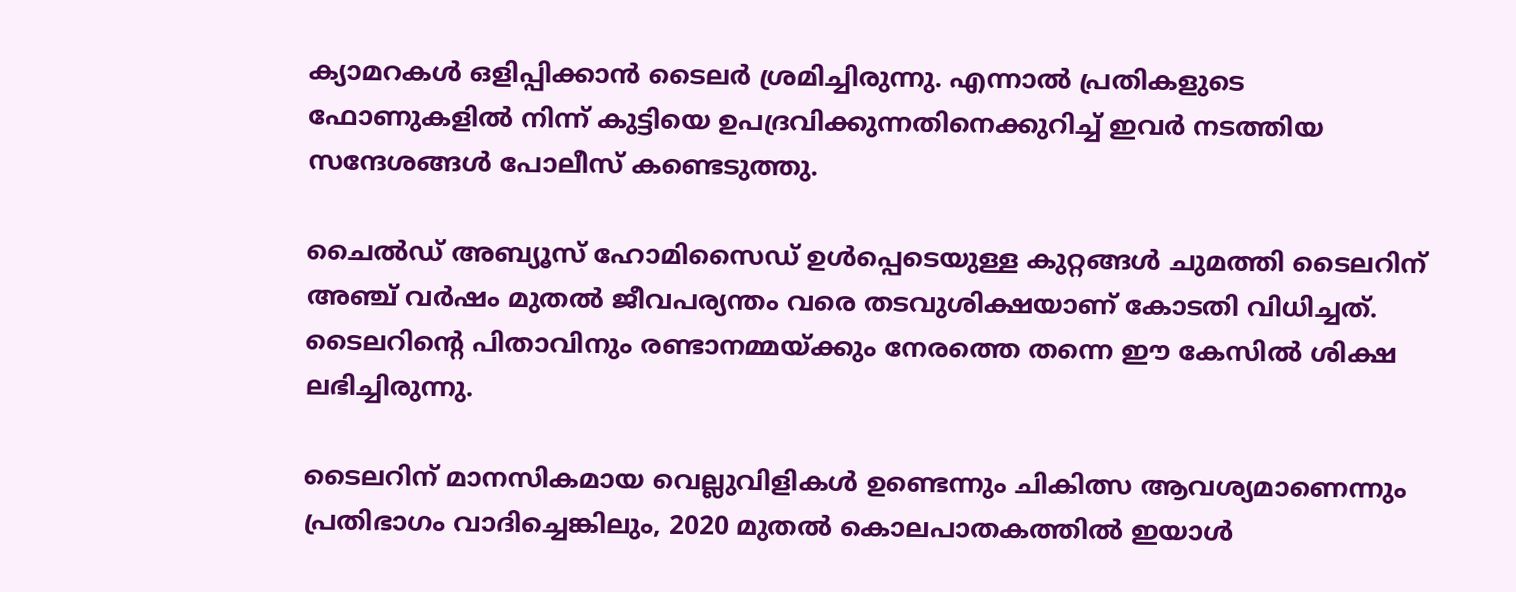ക്യാമറകള്‍ ഒളിപ്പിക്കാന്‍ ടൈലര്‍ ശ്രമിച്ചിരുന്നു. എന്നാല്‍ പ്രതികളുടെ ഫോണുകളില്‍ നിന്ന് കുട്ടിയെ ഉപദ്രവിക്കുന്നതിനെക്കുറിച്ച് ഇവര്‍ നടത്തിയ സന്ദേശങ്ങള്‍ പോലീസ് കണ്ടെടുത്തു.

ചൈല്‍ഡ് അബ്യൂസ് ഹോമിസൈഡ് ഉള്‍പ്പെടെയുള്ള കുറ്റങ്ങള്‍ ചുമത്തി ടൈലറിന് അഞ്ച് വര്‍ഷം മുതല്‍ ജീവപര്യന്തം വരെ തടവുശിക്ഷയാണ് കോടതി വിധിച്ചത്. ടൈലറിന്റെ പിതാവിനും രണ്ടാനമ്മയ്ക്കും നേരത്തെ തന്നെ ഈ കേസില്‍ ശിക്ഷ ലഭിച്ചിരുന്നു.

ടൈലറിന് മാനസികമായ വെല്ലുവിളികള്‍ ഉണ്ടെന്നും ചികിത്സ ആവശ്യമാണെന്നും പ്രതിഭാഗം വാദിച്ചെങ്കിലും, 2020 മുതല്‍ കൊലപാതകത്തില്‍ ഇയാള്‍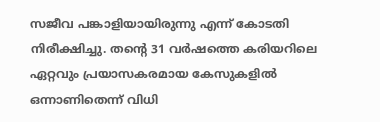സജീവ പങ്കാളിയായിരുന്നു എന്ന് കോടതി നിരീക്ഷിച്ചു. തന്റെ 31 വര്‍ഷത്തെ കരിയറിലെ ഏറ്റവും പ്രയാസകരമായ കേസുകളില്‍ ഒന്നാണിതെന്ന് വിധി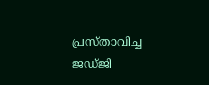പ്രസ്താവിച്ച ജഡ്ജി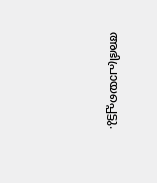അഭിപ്രായപ്പെട്ടു.